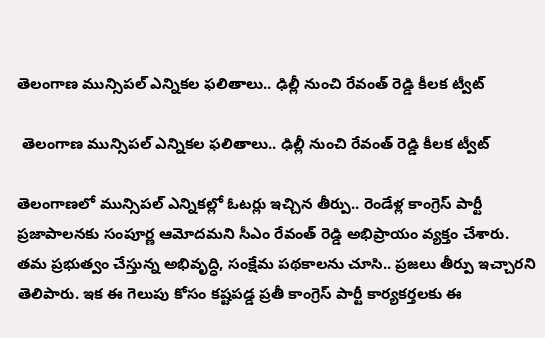తెలంగాణ మున్సిపల్ ఎన్నికల ఫలితాలు.. ఢిల్లీ నుంచి రేవంత్ రెడ్డి కీలక ట్వీట్

 తెలంగాణ మున్సిపల్ ఎన్నికల ఫలితాలు.. ఢిల్లీ నుంచి రేవంత్ రెడ్డి కీలక ట్వీట్

తెలంగాణలో మున్సిపల్ ఎన్నికల్లో ఓటర్లు ఇచ్చిన తీర్పు.. రెండేళ్ల కాంగ్రెస్ పార్టీ ప్రజాపాలనకు సంపూర్ణ ఆమోదమని సీఎం రేవంత్‌ రెడ్డి అభిప్రాయం వ్యక్తం చేశారు. తమ ప్రభుత్వం చేస్తున్న అభివృద్ధి, సంక్షేమ పథకాలను చూసి.. ప్రజలు తీర్పు ఇచ్చారని తెలిపారు. ఇక ఈ గెలుపు కోసం కష్టపడ్డ ప్రతీ కాంగ్రెస్ పార్టీ కార్యకర్తలకు ఈ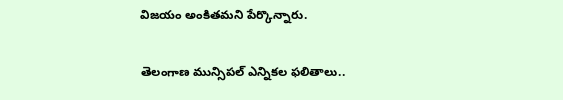విజయం అంకితమని పేర్కొన్నారు.

తెలంగాణ మున్సిపల్ ఎన్నికల ఫలితాలు..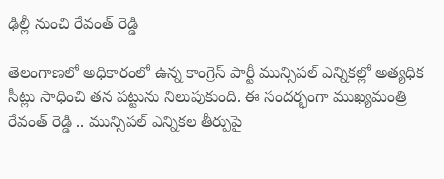ఢిల్లీ నుంచి రేవంత్ రెడ్డి

తెలంగాణలో అధికారంలో ఉన్న కాంగ్రెస్ పార్టీ మున్సిపల్ ఎన్నికల్లో అత్యధిక సీట్లు సాధించి తన పట్టును నిలుపుకుంది. ఈ సందర్భంగా ముఖ్యమంత్రి రేవంత్ రెడ్డి .. మున్సిపల్ ఎన్నికల తీర్పుపై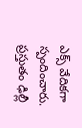ఎక్స్ వేదికగా స్పందించారు. ప్రస్తుతం ఢిల్లీ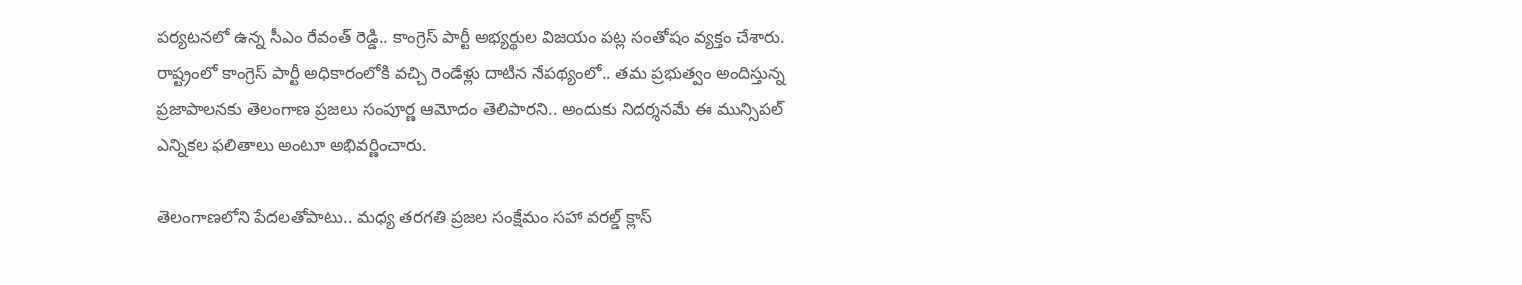పర్యటనలో ఉన్న సీఎం రేవంత్ రెడ్డి.. కాంగ్రెస్ పార్టీ అభ్యర్థుల విజయం పట్ల సంతోషం వ్యక్తం చేశారు. రాష్ట్రంలో కాంగ్రెస్ పార్టీ అధికారంలోకి వచ్చి రెండేళ్లు దాటిన నేపథ్యంలో.. తమ ప్రభుత్వం అందిస్తున్న ప్రజాపాలనకు తెలంగాణ ప్రజలు సంపూర్ణ ఆమోదం తెలిపారని.. అందుకు నిదర్శనమే ఈ మున్సిపల్ ఎన్నికల ఫలితాలు అంటూ అభివర్ణించారు.

తెలంగాణలోని పేదలతోపాటు.. మధ్య తరగతి ప్రజల సంక్షేమం సహా వరల్డ్ క్లాస్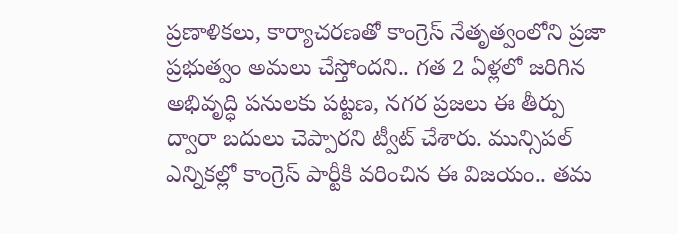ప్రణాళికలు, కార్యాచరణతో కాంగ్రెస్ నేతృత్వంలోని ప్రజా ప్రభుత్వం అమలు చేస్తోందని.. గత 2 ఏళ్లలో జరిగిన అభివృద్ధి పనులకు పట్టణ, నగర ప్రజలు ఈ తీర్పు ద్వారా బదులు చెప్పారని ట్వీట్ చేశారు. మున్సిపల్ ఎన్నికల్లో కాంగ్రెస్ పార్టీకి వరించిన ఈ విజయం.. తమ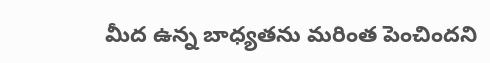మీద ఉన్న బాధ్యతను మరింత పెంచిందని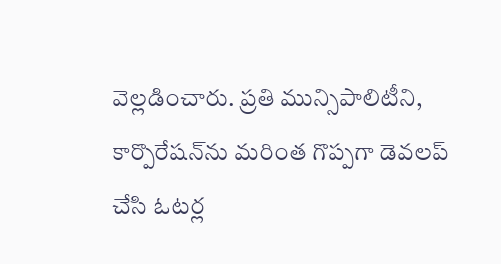వెల్లడించారు. ప్రతి మున్సిపాలిటీని, కార్పొరేషన్‌ను మరింత గొప్పగా డెవలప్ చేసి ఓటర్ల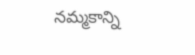నమ్మకాన్ని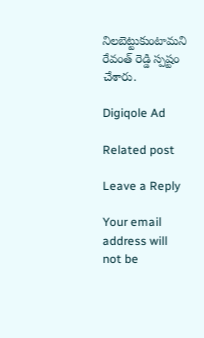నిలబెట్టుకుంటామని రేవంత్ రెడ్డి స్పష్టం చేశారు.

Digiqole Ad

Related post

Leave a Reply

Your email address will not be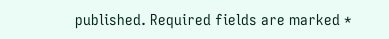published. Required fields are marked *